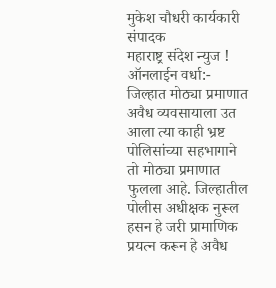मुकेश चौधरी कार्यकारी संपादक
महाराष्ट्र संदेश न्युज ! ऑनलाईन वर्धा:- जिल्हात मोठ्या प्रमाणात अवैध व्यवसायाला उत आला त्या काही भ्रष्ट पोलिसांच्या सहभागाने तो मोठ्या प्रमाणात फुलला आहे. जिल्हातील पोलीस अधीक्षक नुरूल हसन हे जरी प्रामाणिक प्रयत्न करून हे अवैध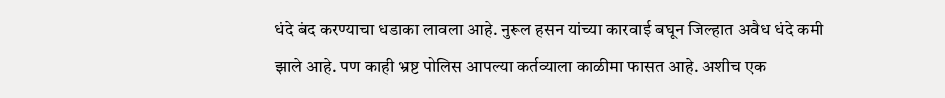धंदे बंद करण्याचा धडाका लावला आहे. नुरूल हसन यांच्या कारवाई बघून जिल्हात अवैध धंदे कमी झाले आहे. पण काही भ्रष्ट पोलिस आपल्या कर्तव्याला काळीमा फासत आहे. अशीच एक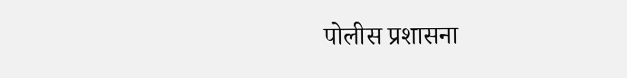पोलीस प्रशासना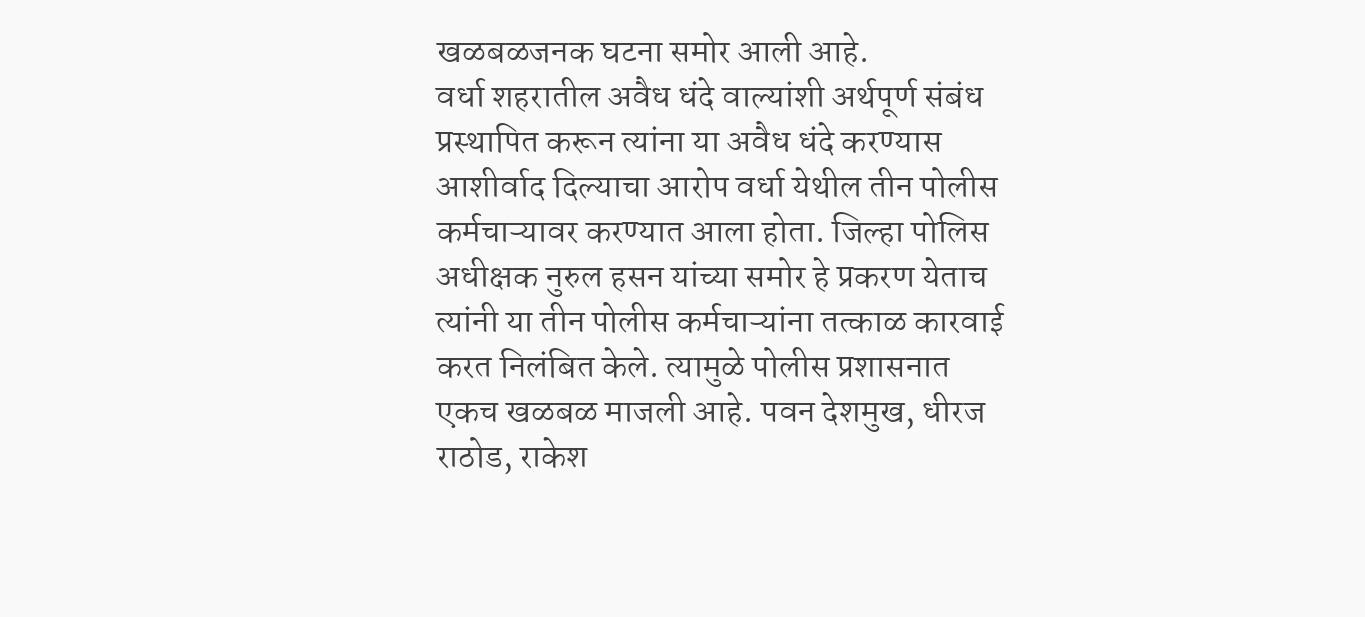खळबळजनक घटना समोर आली आहे.
वर्धा शहरातील अवैध धंदे वाल्यांशी अर्थपूर्ण संबंध प्रस्थापित करून त्यांना या अवैध धंदे करण्यास आशीर्वाद दिल्याचा आरोप वर्धा येथील तीन पोलीस कर्मचाऱ्यावर करण्यात आला होता. जिल्हा पोलिस अधीक्षक नुरुल हसन यांच्या समोर हे प्रकरण येताच त्यांनी या तीन पोलीस कर्मचाऱ्यांना तत्काळ कारवाई करत निलंबित केले. त्यामुळे पोलीस प्रशासनात एकच खळबळ माजली आहे. पवन देशमुख, धीरज राठोड, राकेश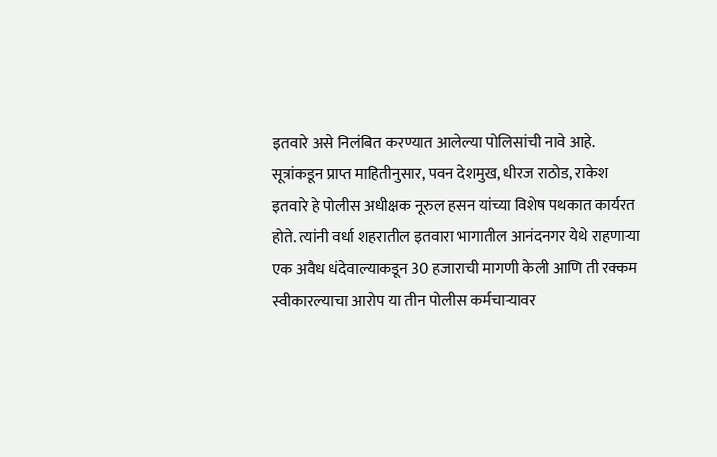इतवारे असे निलंबित करण्यात आलेल्या पोलिसांची नावे आहे.
सूत्रांकडून प्राप्त माहितीनुसार, पवन देशमुख, धीरज राठोड, राकेश इतवारे हे पोलीस अधीक्षक नूरुल हसन यांच्या विशेष पथकात कार्यरत होते. त्यांनी वर्धा शहरातील इतवारा भागातील आनंदनगर येथे राहणाऱ्या एक अवैध धंदेवाल्याकडून 30 हजाराची मागणी केली आणि ती रक्कम स्वीकारल्याचा आरोप या तीन पोलीस कर्मचाऱ्यावर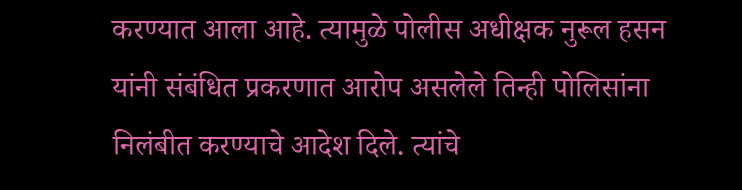करण्यात आला आहे. त्यामुळे पोलीस अधीक्षक नुरूल हसन यांनी संबंधित प्रकरणात आरोप असलेले तिन्ही पोलिसांना निलंबीत करण्याचे आदेश दिले. त्यांचे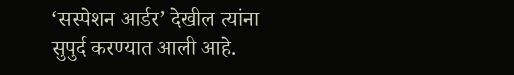‘सस्पेशन आर्डर’ देखील त्यांना सुपुर्द करण्यात आली आहे.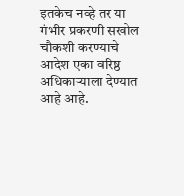इतकेच नव्हे तर या गंभीर प्रकरणी सखोल चौकशी करण्याचे आदेश एका वरिष्ठ अधिकाऱ्याला देण्यात आहे आहे.